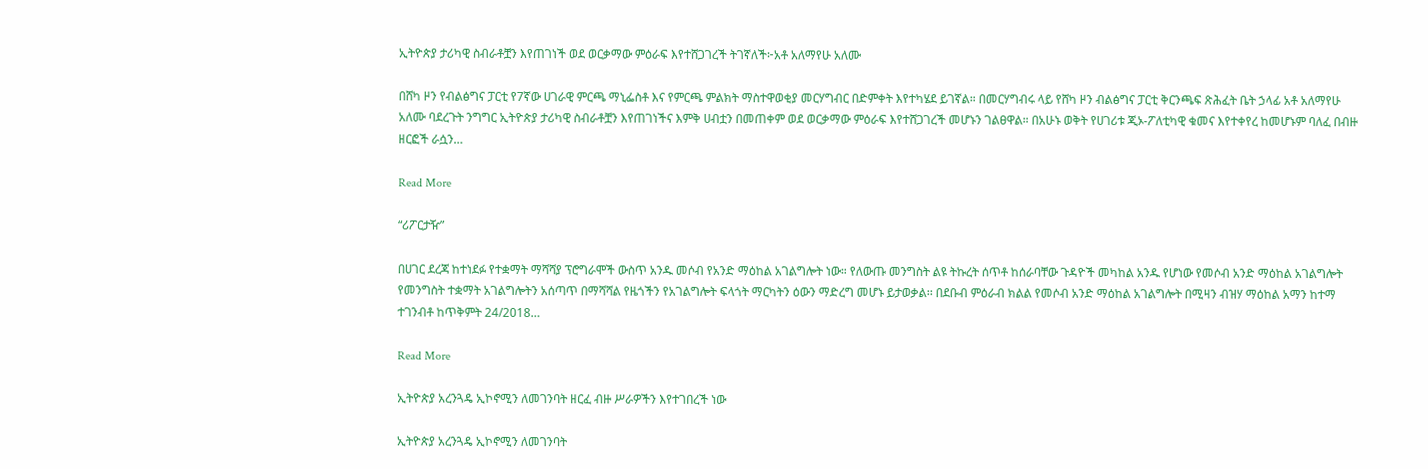ኢትዮጵያ ታሪካዊ ስብራቶቿን እየጠገነች ወደ ወርቃማው ምዕራፍ እየተሸጋገረች ትገኛለች፦አቶ አለማየሁ አለሙ

በሸካ ዞን የብልፅግና ፓርቲ የ7ኛው ሀገራዊ ምርጫ ማኒፌስቶ እና የምርጫ ምልክት ማስተዋወቂያ መርሃግብር በድምቀት እየተካሄደ ይገኛል። በመርሃግብሩ ላይ የሸካ ዞን ብልፅግና ፓርቲ ቅርንጫፍ ጽሕፈት ቤት ኃላፊ አቶ አለማየሁ አለሙ ባደረጉት ንግግር ኢትዮጵያ ታሪካዊ ስብራቶቿን እየጠገነችና እምቅ ሀብቷን በመጠቀም ወደ ወርቃማው ምዕራፍ እየተሸጋገረች መሆኑን ገልፀዋል። በአሁኑ ወቅት የሀገሪቱ ጂኦ-ፖለቲካዊ ቁመና እየተቀየረ ከመሆኑም ባለፈ በብዙ ዘርፎች ራሷን…

Read More

“ሪፖርታዥ”

በሀገር ደረጃ ከተነደፉ የተቋማት ማሻሻያ ፕሮግራሞች ውስጥ አንዱ መሶብ የአንድ ማዕከል አገልግሎት ነው። የለውጡ መንግስት ልዩ ትኩረት ሰጥቶ ከሰራባቸው ጉዳዮች መካከል አንዱ የሆነው የመሶብ አንድ ማዕከል አገልግሎት የመንግስት ተቋማት አገልግሎትን አሰጣጥ በማሻሻል የዜጎችን የአገልግሎት ፍላጎት ማርካትን ዕውን ማድረግ መሆኑ ይታወቃል፡፡ በደቡብ ምዕራብ ክልል የመሶብ አንድ ማዕከል አገልግሎት በሚዛን ብዝሃ ማዕከል አማን ከተማ ተገንብቶ ከጥቅምት 24/2018…

Read More

ኢትዮጵያ አረንጓዴ ኢኮኖሚን ለመገንባት ዘርፈ ብዙ ሥራዎችን እየተገበረች ነው

ኢትዮጵያ አረንጓዴ ኢኮኖሚን ለመገንባት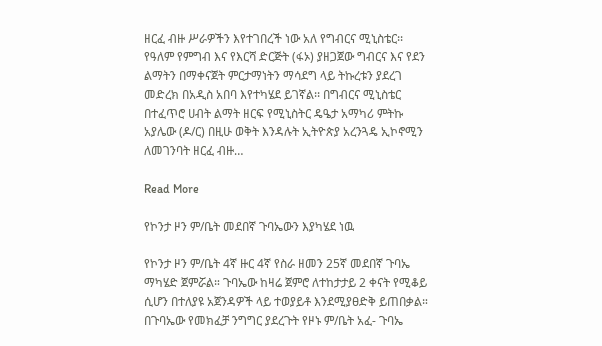ዘርፈ ብዙ ሥራዎችን እየተገበረች ነው አለ የግብርና ሚኒስቴር፡፡ የዓለም የምግብ እና የእርሻ ድርጅት (ፋኦ) ያዘጋጀው ግብርና እና የደን ልማትን በማቀናጀት ምርታማነትን ማሳደግ ላይ ትኩረቱን ያደረገ መድረክ በአዲስ አበባ እየተካሄደ ይገኛል፡፡ በግብርና ሚኒስቴር በተፈጥሮ ሀብት ልማት ዘርፍ የሚኒስትር ዴዔታ አማካሪ ምትኩ አያሌው (ዶ/ር) በዚሁ ወቅት እንዳሉት ኢትዮጵያ አረንጓዴ ኢኮኖሚን ለመገንባት ዘርፈ ብዙ…

Read More

የኮንታ ዞን ም/ቤት መደበኛ ጉባኤውን እያካሄደ ነዉ

የኮንታ ዞን ም/ቤት 4ኛ ዙር 4ኛ የስራ ዘመን 25ኛ መደበኛ ጉባኤ ማካሄድ ጀምሯል። ጉባኤው ከዛሬ ጀምሮ ለተከታታይ 2 ቀናት የሚቆይ ሲሆን በተለያዩ አጀንዳዎች ላይ ተወያይቶ እንደሚያፀድቅ ይጠበቃል። በጉባኤው የመክፈቻ ንግግር ያደረጉት የዞኑ ም/ቤት አፈ- ጉባኤ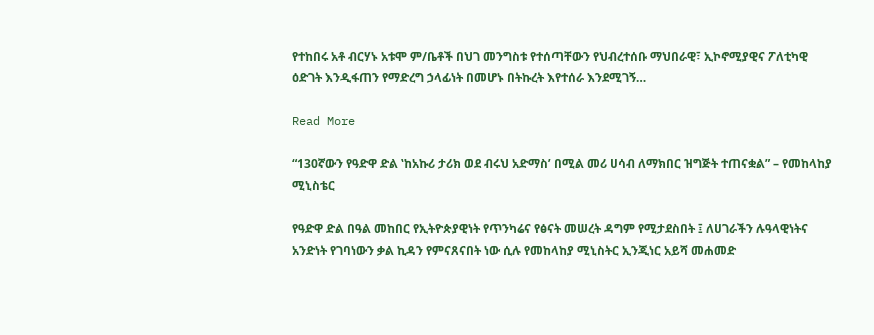የተከበሩ አቶ ብርሃኑ አቱሞ ም/ቤቶች በህገ መንግስቱ የተሰጣቸውን የህብረተሰቡ ማህበራዊ፣ ኢኮኖሚያዊና ፖለቲካዊ ዕድገት እንዲፋጠን የማድረግ ኃላፊነት በመሆኑ በትኩረት እየተሰራ እንደሚገኝ…

Read More

“130ኛውን የዓድዋ ድል ‛ከአኩሪ ታሪክ ወደ ብሩህ አድማስ’ በሚል መሪ ሀሳብ ለማክበር ዝግጅት ተጠናቋል” – የመከላከያ ሚኒስቴር

የዓድዋ ድል በዓል መከበር የኢትዮጵያዊነት የጥንካሬና የፅናት መሠረት ዳግም የሚታደስበት ፤ ለሀገራችን ሉዓላዊነትና አንድነት የገባነውን ቃል ኪዳን የምናጸናበት ነው ሲሉ የመከላከያ ሚኒስትር ኢንጂነር አይሻ መሐመድ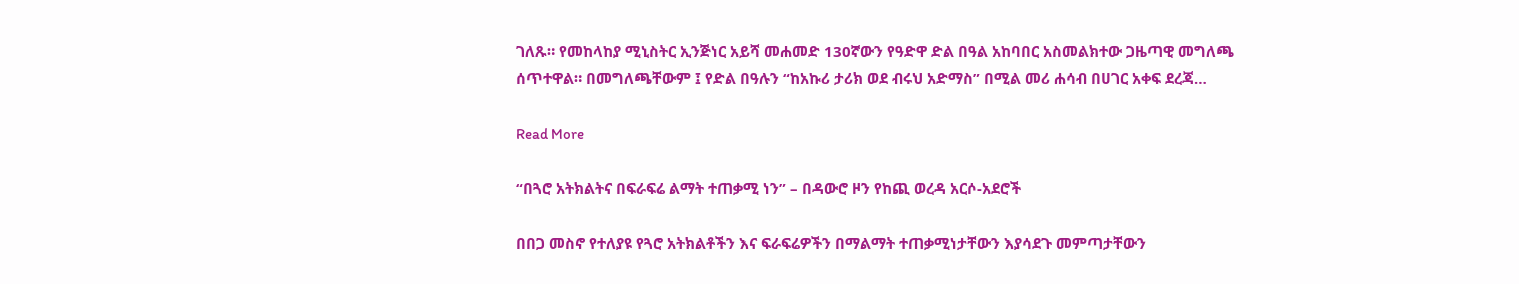ገለጹ። የመከላከያ ሚኒስትር ኢንጅነር አይሻ መሐመድ 130ኛውን የዓድዋ ድል በዓል አከባበር አስመልክተው ጋዜጣዊ መግለጫ ሰጥተዋል። በመግለጫቸውም ፤ የድል በዓሉን “ከአኩሪ ታሪክ ወደ ብሩህ አድማስ” በሚል መሪ ሐሳብ በሀገር አቀፍ ደረጃ…

Read More

“በጓሮ አትክልትና በፍራፍሬ ልማት ተጠቃሚ ነን” – በዳውሮ ዞን የከጪ ወረዳ አርሶ-አደሮች

በበጋ መስኖ የተለያዩ የጓሮ አትክልቶችን እና ፍራፍሬዎችን በማልማት ተጠቃሚነታቸውን እያሳደጉ መምጣታቸውን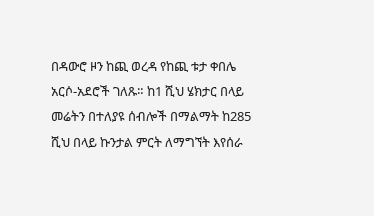በዳውሮ ዞን ከጪ ወረዳ የከጪ ቱታ ቀበሌ አርሶ-አደሮች ገለጹ። ከ1 ሺህ ሄክታር በላይ መሬትን በተለያዩ ሰብሎች በማልማት ከ285 ሺህ በላይ ኩንታል ምርት ለማግኘት እየሰራ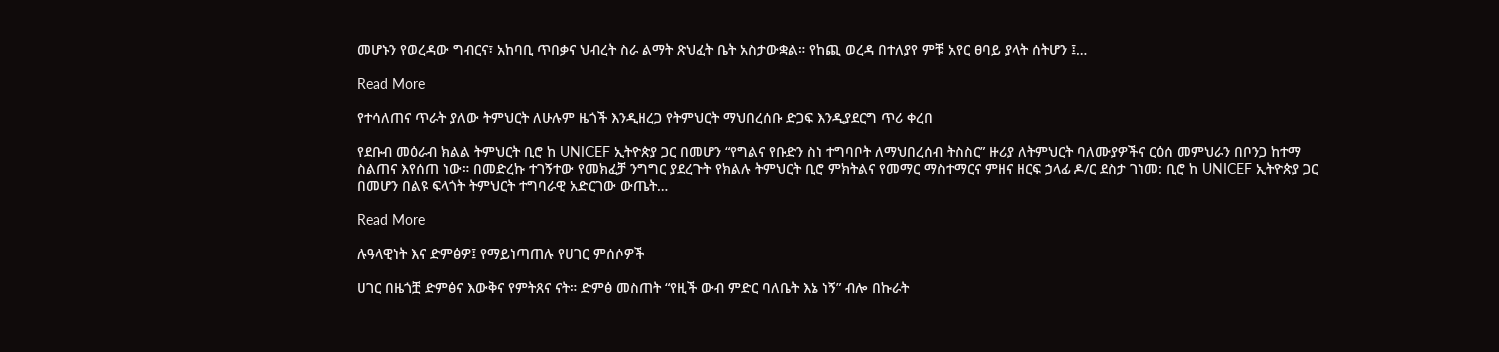መሆኑን የወረዳው ግብርና፣ አከባቢ ጥበቃና ህብረት ስራ ልማት ጽህፈት ቤት አስታውቋል። የከጪ ወረዳ በተለያየ ምቹ አየር ፀባይ ያላት ሰትሆን ፤…

Read More

የተሳለጠና ጥራት ያለው ትምህርት ለሁሉም ዜጎች እንዲዘረጋ የትምህርት ማህበረሰቡ ድጋፍ እንዲያደርግ ጥሪ ቀረበ

የደቡብ መዕራብ ክልል ትምህርት ቢሮ ከ UNICEF ኢትዮጵያ ጋር በመሆን “የግልና የቡድን ስነ ተግባቦት ለማህበረሰብ ትስስር” ዙሪያ ለትምህርት ባለሙያዎችና ርዕሰ መምህራን በቦንጋ ከተማ ስልጠና እየሰጠ ነው። በመድረኩ ተገኝተው የመክፈቻ ንግግር ያደረጉት የክልሉ ትምህርት ቢሮ ምክትልና የመማር ማስተማርና ምዘና ዘርፍ ኃላፊ ዶ/ር ደስታ ገነመ: ቢሮ ከ UNICEF ኢትዮጵያ ጋር በመሆን በልዩ ፍላጎት ትምህርት ተግባራዊ አድርገው ውጤት…

Read More

ሉዓላዊነት እና ድምፅዎ፤ የማይነጣጠሉ የሀገር ምሰሶዎች

ሀገር በዜጎቿ ድምፅና እውቅና የምትጸና ናት። ድምፅ መስጠት “የዚች ውብ ምድር ባለቤት እኔ ነኝ” ብሎ በኩራት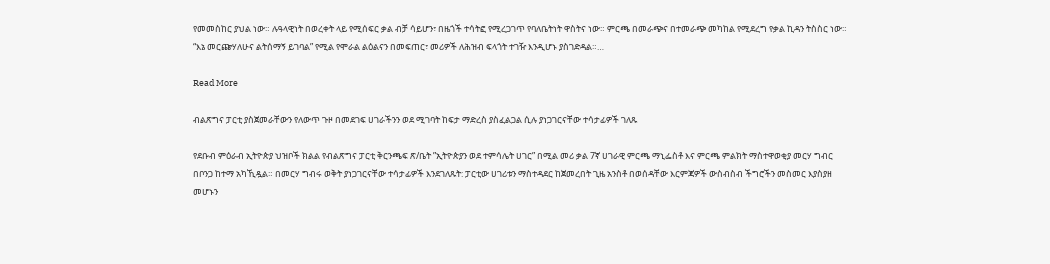የመመስከር ያህል ነው። ሉዓላዊነት በወረቀት ላይ የሚሰፍር ቃል ብቻ ሳይሆን፣ በዜጎች ተሳትፎ የሚረጋገጥ የባለቤትነት ዋስትና ነው። ምርጫ በመራጭና በተመራጭ መካከል የሚደረግ የቃል ኪዳን ትስስር ነው። “እኔ መርጬሃለሁና ልትሰማኝ ይገባል” የሚል የሞራል ልዕልናን በመፍጠር፣ መሪዎች ለሕዝብ ፍላጎት ተገዥ እንዲሆኑ ያስገድዳል።…

Read More

ብልጽግና ፓርቲ ያስጀመራቸውን የለውጥ ጉዞ በመደገፍ ሀገራችንን ወደ ሚገባት ከፍታ ማድረስ ያስፈልጋል ሲሉ ያነጋገርናቸው ተሳታፊዎች ገለጹ

የደቡብ ምዕራብ ኢትዮጵያ ህዝቦች ክልል የብልጽግና ፓርቲ ቅርንጫፍ ጽ/ቤት ”ኢትዮጵያን ወደ ተምሳሌት ሀገር” በሚል መሪ ቃል 7ኛ ሀገራዊ ምርጫ ማኒፌስቶ እና ምርጫ ምልክት ማስተዋወቂያ መርሃ ግብር በቦንጋ ከተማ አካኺዷል። በመርሃ ግብሩ ወቅት ያነጋገርናቸው ተሳታፊዎች እንደገለጹት: ፓርቲው ሀገሪቱን ማስተዳደር ከጀመረበት ጊዜ አንስቶ በወሰዳቸው እርምጃዎች ውስብስብ ችግሮችን መስመር እያስያዘ መሆኑን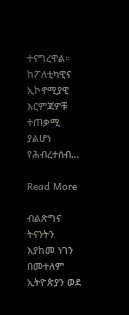ተናግረዋል። ከፖለቲካዊና ኢኮኖሚያዊ እርምጃዎቹ ተጠቃሚ ያልሆነ የሕብረተሰብ…

Read More

ብልጽግና ትናንትን እያከመ ነገን በመተለም ኢትዮጵያን ወደ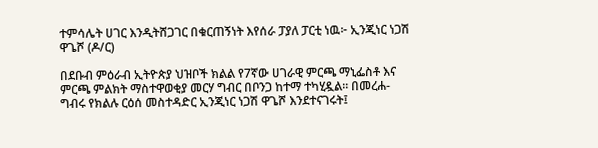ተምሳሌት ሀገር እንዲትሸጋገር በቁርጠኝነት እየሰራ ፓያለ ፓርቲ ነዉ፦ ኢንጂነር ነጋሽ ዋጌሾ (ዶ/ር)

በደቡብ ምዕራብ ኢትዮጵያ ህዝቦች ክልል የ7ኛው ሀገራዊ ምርጫ ማኒፌስቶ እና ምርጫ ምልክት ማስተዋወቂያ መርሃ ግብር በቦንጋ ከተማ ተካሂዷል። በመረሐ-ግብሩ የክልሉ ርዕሰ መስተዳድር ኢንጂነር ነጋሽ ዋጌሾ እንደተናገሩት፤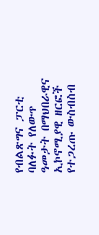የብልጽግና ፓርቲ ባለፉት የለውጥ ዓመታት በማህበራዊና ኢኮኖሚያዊ ዘርፎች የተጋረጡ ውስብስብ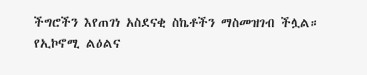ችግሮችን እየጠገነ አስደናቂ ስኬቶችን ማስመዝገብ ችሏል። የኢኮኖሚ ልዕልና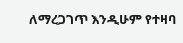ለማረጋገጥ እንዲሁም የተዛባ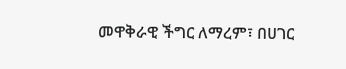መዋቅራዊ ችግር ለማረም፣ በሀገር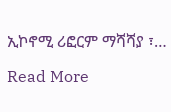ኢኮኖሚ ሪፎርም ማሻሻያ ፣…

Read More